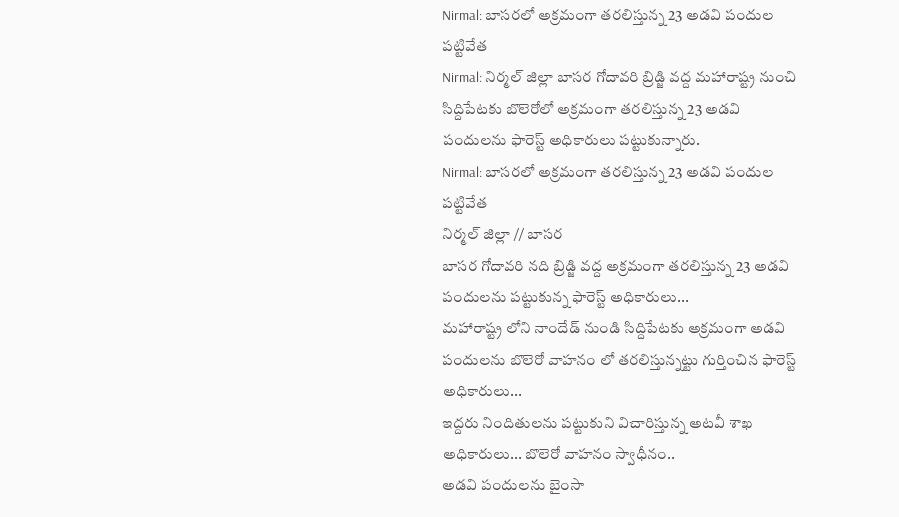Nirmal: బాసరలో అక్రమంగా తరలిస్తున్న 23 అడవి పందుల పట్టివేత
Nirmal: నిర్మల్ జిల్లా బాసర గోదావరి బ్రిడ్జి వద్ద మహారాష్ట్ర నుంచి సిద్దిపేటకు బొలెరోలో అక్రమంగా తరలిస్తున్న 23 అడవి పందులను ఫారెస్ట్ అధికారులు పట్టుకున్నారు.
Nirmal: బాసరలో అక్రమంగా తరలిస్తున్న 23 అడవి పందుల పట్టివేత
నిర్మల్ జిల్లా // బాసర
బాసర గోదావరి నది బ్రిడ్జి వద్ద అక్రమంగా తరలిస్తున్న 23 అడవి పందులను పట్టుకున్న ఫారెస్ట్ అధికారులు...
మహారాష్ట్ర లోని నాందేడ్ నుండి సిద్దిపేటకు అక్రమంగా అడవి పందులను బొలెరో వాహనం లో తరలిస్తున్నట్టు గుర్తించిన ఫారెస్ట్ అధికారులు...
ఇద్దరు నిందితులను పట్టుకుని విచారిస్తున్న అటవీ శాఖ అధికారులు... బొలెరో వాహనం స్వాధీనం..
అడవి పందులను బైంసా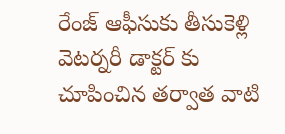రేంజ్ ఆఫీసుకు తీసుకెళ్లి వెటర్నరీ డాక్టర్ కు చూపించిన తర్వాత వాటి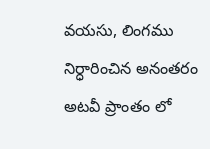వయసు, లింగము నిర్ధారించిన అనంతరం అటవీ ప్రాంతం లో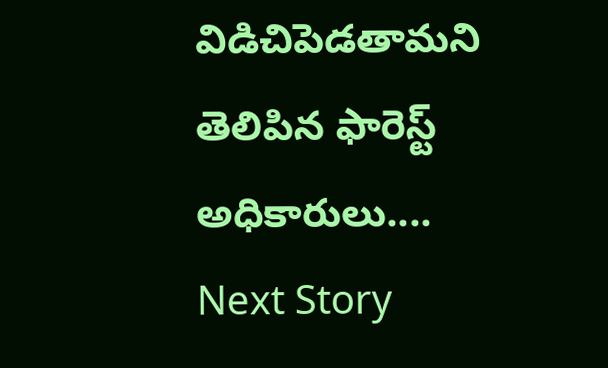విడిచిపెడతామని తెలిపిన ఫారెస్ట్ అధికారులు....
Next Story